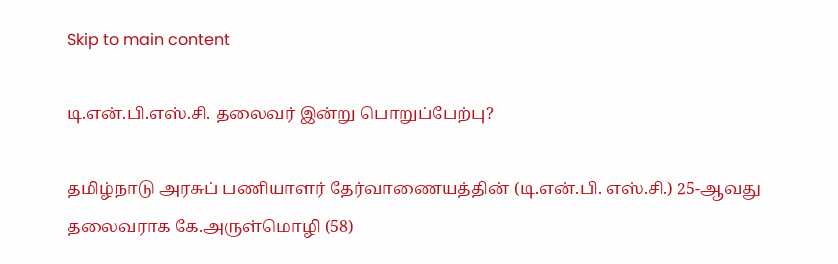Skip to main content

டி.என்.பி.எஸ்.சி. தலைவர் இன்று பொறுப்பேற்பு?

தமிழ்நாடு அரசுப் பணியாளர் தேர்வாணையத்தின் (டி.என்.பி. எஸ்.சி.) 25-ஆவது தலைவராக கே.அருள்மொழி (58)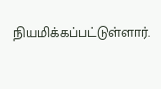நியமிக்கப்பட்டுள்ளார்.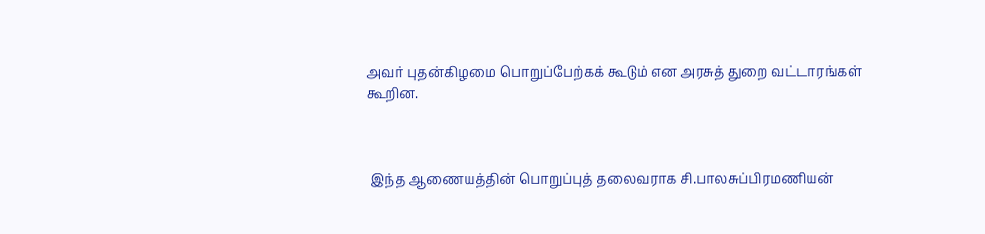அவர் புதன்கிழமை பொறுப்பேற்கக் கூடும் என அரசுத் துறை வட்டாரங்கள் கூறின.



 இந்த ஆணையத்தின் பொறுப்புத் தலைவராக சி.பாலசுப்பிரமணியன்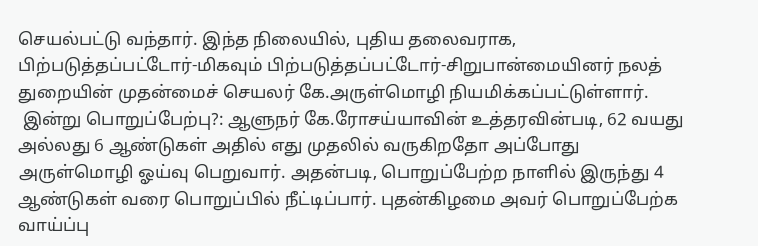செயல்பட்டு வந்தார். இந்த நிலையில், புதிய தலைவராக, பிற்படுத்தப்பட்டோர்-மிகவும் பிற்படுத்தப்பட்டோர்-சிறுபான்மையினர் நலத் துறையின் முதன்மைச் செயலர் கே.அருள்மொழி நியமிக்கப்பட்டுள்ளார்.
 இன்று பொறுப்பேற்பு?: ஆளுநர் கே.ரோசய்யாவின் உத்தரவின்படி, 62 வயது அல்லது 6 ஆண்டுகள் அதில் எது முதலில் வருகிறதோ அப்போது அருள்மொழி ஓய்வு பெறுவார். அதன்படி, பொறுப்பேற்ற நாளில் இருந்து 4 ஆண்டுகள் வரை பொறுப்பில் நீட்டிப்பார். புதன்கிழமை அவர் பொறுப்பேற்க வாய்ப்பு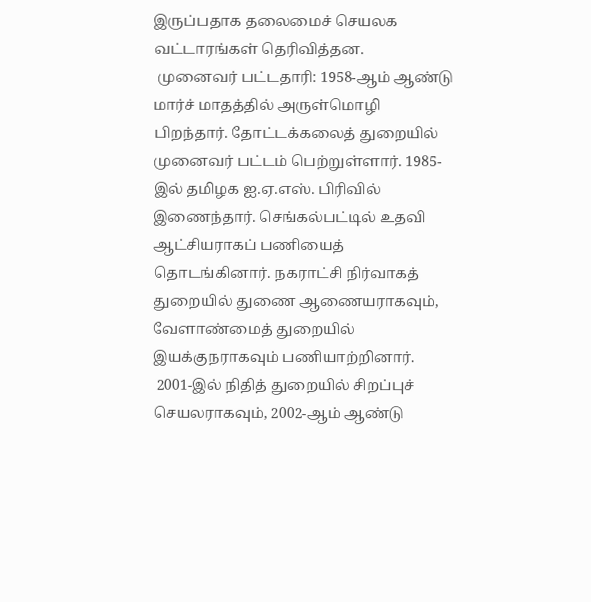இருப்பதாக தலைமைச் செயலக வட்டாரங்கள் தெரிவித்தன.
 முனைவர் பட்டதாரி: 1958-ஆம் ஆண்டு மார்ச் மாதத்தில் அருள்மொழி பிறந்தார். தோட்டக்கலைத் துறையில் முனைவர் பட்டம் பெற்றுள்ளார். 1985-இல் தமிழக ஐ.ஏ.எஸ். பிரிவில் இணைந்தார். செங்கல்பட்டில் உதவி ஆட்சியராகப் பணியைத் தொடங்கினார். நகராட்சி நிர்வாகத் துறையில் துணை ஆணையராகவும், வேளாண்மைத் துறையில் இயக்குநராகவும் பணியாற்றினார்.
 2001-இல் நிதித் துறையில் சிறப்புச் செயலராகவும், 2002-ஆம் ஆண்டு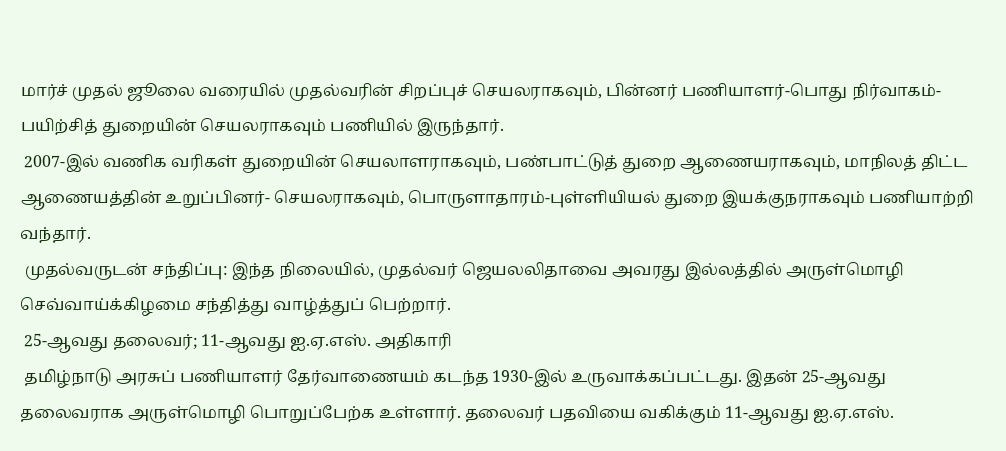மார்ச் முதல் ஜூலை வரையில் முதல்வரின் சிறப்புச் செயலராகவும், பின்னர் பணியாளர்-பொது நிர்வாகம்-பயிற்சித் துறையின் செயலராகவும் பணியில் இருந்தார்.
 2007-இல் வணிக வரிகள் துறையின் செயலாளராகவும், பண்பாட்டுத் துறை ஆணையராகவும், மாநிலத் திட்ட ஆணையத்தின் உறுப்பினர்- செயலராகவும், பொருளாதாரம்-புள்ளியியல் துறை இயக்குநராகவும் பணியாற்றி வந்தார்.
 முதல்வருடன் சந்திப்பு: இந்த நிலையில், முதல்வர் ஜெயலலிதாவை அவரது இல்லத்தில் அருள்மொழி செவ்வாய்க்கிழமை சந்தித்து வாழ்த்துப் பெற்றார்.
 25-ஆவது தலைவர்; 11-ஆவது ஐ.ஏ.எஸ். அதிகாரி
 தமிழ்நாடு அரசுப் பணியாளர் தேர்வாணையம் கடந்த 1930-இல் உருவாக்கப்பட்டது. இதன் 25-ஆவது தலைவராக அருள்மொழி பொறுப்பேற்க உள்ளார். தலைவர் பதவியை வகிக்கும் 11-ஆவது ஐ.ஏ.எஸ்.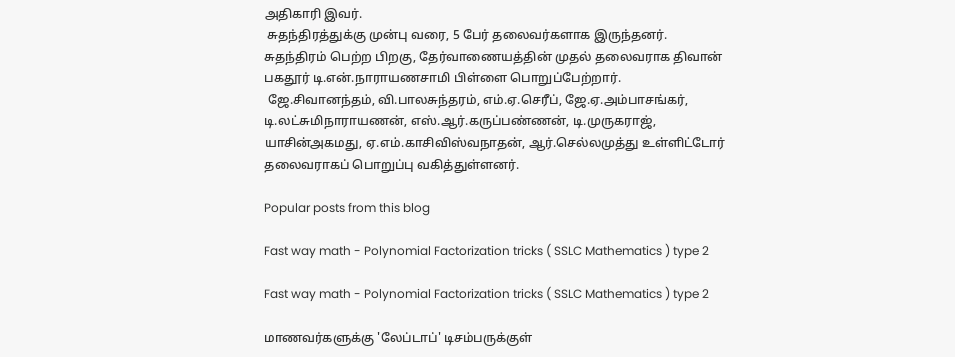அதிகாரி இவர்.
 சுதந்திரத்துக்கு முன்பு வரை, 5 பேர் தலைவர்களாக இருந்தனர். சுதந்திரம் பெற்ற பிறகு, தேர்வாணையத்தின் முதல் தலைவராக திவான் பகதூர் டி.என்.நாராயணசாமி பிள்ளை பொறுப்பேற்றார்.
 ஜே.சிவானந்தம், வி.பாலசுந்தரம், எம்.ஏ.செரீப், ஜே.ஏ.அம்பாசங்கர், டி.லட்சுமிநாராயணன், எஸ்.ஆர்.கருப்பண்ணன், டி.முருகராஜ், யாசின்அகமது, ஏ.எம்.காசிவிஸ்வநாதன், ஆர்.செல்லமுத்து உள்ளிட்டோர் தலைவராகப் பொறுப்பு வகித்துள்ளனர்.

Popular posts from this blog

Fast way math - Polynomial Factorization tricks ( SSLC Mathematics ) type 2

Fast way math - Polynomial Factorization tricks ( SSLC Mathematics ) type 2

மாணவர்களுக்கு 'லேப்டாப்' டிசம்பருக்குள்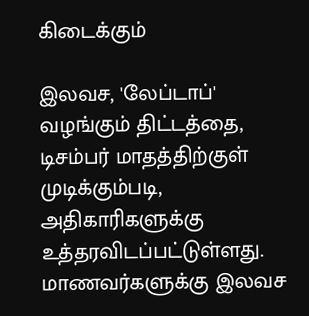கிடைக்கும்

இலவச, 'லேப்டாப்' வழங்கும் திட்டத்தை, டிசம்பர் மாதத்திற்குள் முடிக்கும்படி, அதிகாரிகளுக்கு உத்தரவிடப்பட்டுள்ளது. மாணவர்களுக்கு இலவச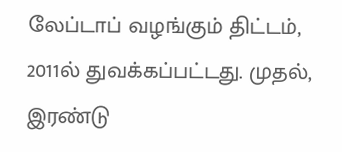லேப்டாப் வழங்கும் திட்டம், 2011ல் துவக்கப்பட்டது. முதல், இரண்டு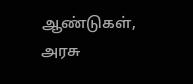ஆண்டுகள், அரசு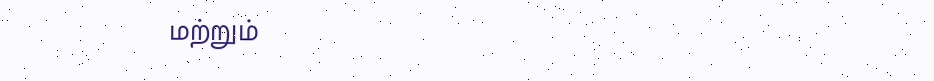மற்றும்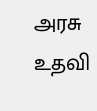அரசு உதவி